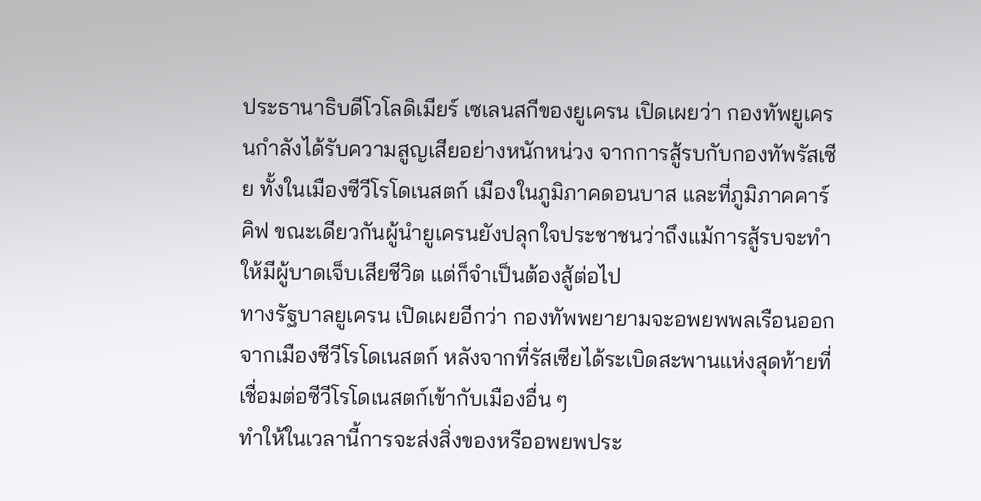ประธานาธิบดีโวโลดิเมียร์ เซเลนสกีของยูเครน เปิดเผยว่า กองทัพยูเครนกำลังได้รับความสูญเสียอย่างหนักหน่วง จากการสู้รบกับกองทัพรัสเซีย ทั้งในเมืองซีวีโรโดเนสตก์ เมืองในภูมิภาคดอนบาส และที่ภูมิภาคคาร์คิฟ ขณะเดียวกันผู้นำยูเครนยังปลุกใจประชาชนว่าถึงแม้การสู้รบจะทำให้มีผู้บาดเจ็บเสียชีวิต แต่ก็จำเป็นต้องสู้ต่อไป
ทางรัฐบาลยูเครน เปิดเผยอีกว่า กองทัพพยายามจะอพยพพลเรือนออกจากเมืองซีวีโรโดเนสตก์ หลังจากที่รัสเซียได้ระเบิดสะพานแห่งสุดท้ายที่เชื่อมต่อซีวีโรโดเนสตก์เข้ากับเมืองอื่น ๆ
ทำให้ในเวลานี้การจะส่งสิ่งของหรืออพยพประ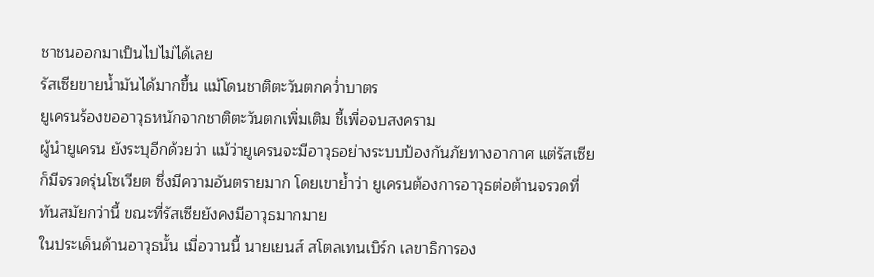ชาชนออกมาเป็นไปไม่ได้เลย
รัสเซียขายน้ำมันได้มากขึ้น แม้โดนชาติตะวันตกคว่ำบาตร
ยูเครนร้องขออาวุธหนักจากชาติตะวันตกเพิ่มเติม ชี้เพื่อจบสงคราม
ผู้นำยูเครน ยังระบุอีกด้วยว่า แม้ว่ายูเครนจะมีอาวุธอย่างระบบป้องกันภัยทางอากาศ แต่รัสเซียก็มีจรวดรุ่นโซเวียต ซึ่งมีความอันตรายมาก โดยเขาย้ำว่า ยูเครนต้องการอาวุธต่อต้านจรวดที่ทันสมัยกว่านี้ ขณะที่รัสเซียยังคงมีอาวุธมากมาย
ในประเด็นด้านอาวุธนั้น เมื่อวานนี้ นายเยนส์ สโตลเทนเบิร์ก เลขาธิการอง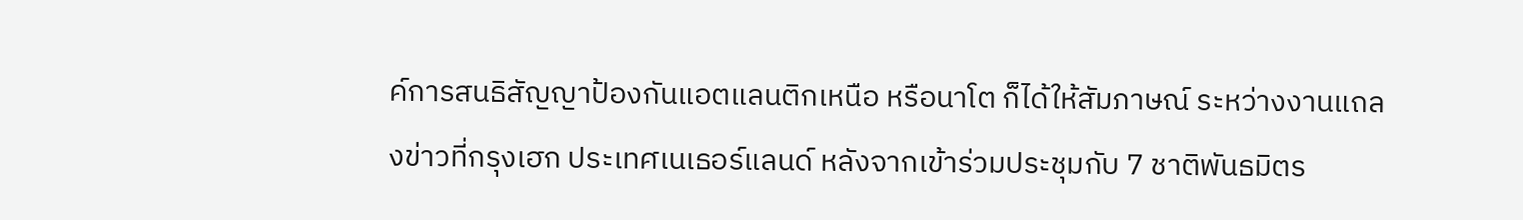ค์การสนธิสัญญาป้องกันแอตแลนติกเหนือ หรือนาโต ก็ได้ให้สัมภาษณ์ ระหว่างงานแถลงข่าวที่กรุงเฮก ประเทศเนเธอร์แลนด์ หลังจากเข้าร่วมประชุมกับ 7 ชาติพันธมิตร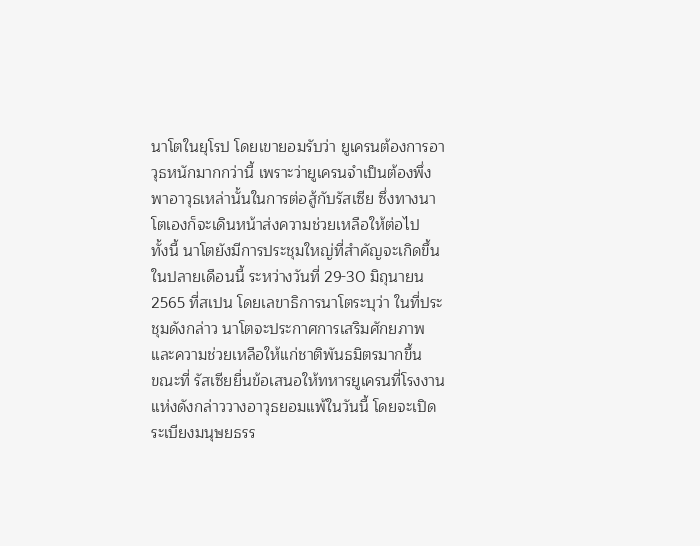นาโตในยุโรป โดยเขายอมรับว่า ยูเครนต้องการอาวุธหนักมากกว่านี้ เพราะว่ายูเครนจำเป็นต้องพึ่งพาอาวุธเหล่านั้นในการต่อสู้กับรัสเซีย ซึ่งทางนาโตเองก็จะเดินหน้าส่งความช่วยเหลือให้ต่อไป
ทั้งนี้ นาโตยังมีการประชุมใหญ่ที่สำคัญจะเกิดขึ้นในปลายเดือนนี้ ระหว่างวันที่ 29-30 มิถุนายน 2565 ที่สเปน โดยเลขาธิการนาโตระบุว่า ในที่ประชุมดังกล่าว นาโตจะประกาศการเสริมศักยภาพและความช่วยเหลือให้แก่ชาติพันธมิตรมากขึ้น
ขณะที่ รัสเซียยื่นข้อเสนอให้ทหารยูเครนที่โรงงานแห่งดังกล่าววางอาวุธยอมแพ้ในวันนี้ โดยจะเปิดระเบียงมนุษยธรร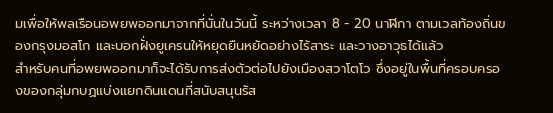มเพื่อให้พลเรือนอพยพออกมาจากที่นั่นในวันนี้ ระหว่างเวลา 8 - 20 นาฬิกา ตามเวลท้องถิ่นของกรุงมอสโก และบอกฝั่งยูเครนให้หยุดยืนหยัดอย่างไร้สาระ และวางอาวุธได้แล้ว
สำหรับคนที่อพยพออกมาก็จะได้รับการส่งตัวต่อไปยังเมืองสวาโตโว ซึ่งอยู่ในพื้นที่ครอบครองของกลุ่มกบฏแบ่งแยกดินแดนที่สนับสนุนรัส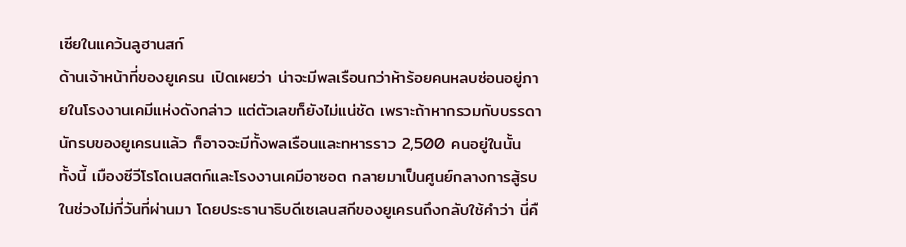เซียในแคว้นลูฮานสก์
ด้านเจ้าหน้าที่ของยูเครน เปิดเผยว่า น่าจะมีพลเรือนกว่าห้าร้อยคนหลบซ่อนอยู่ภายในโรงงานเคมีแห่งดังกล่าว แต่ตัวเลขก็ยังไม่แน่ชัด เพราะถ้าหากรวมกับบรรดานักรบของยูเครนแล้ว ก็อาจจะมีทั้งพลเรือนและทหารราว 2,500 คนอยู่ในนั้น
ทั้งนี้ เมืองซีวีโรโดเนสตก์และโรงงานเคมีอาซอต กลายมาเป็นศูนย์กลางการสู้รบในช่วงไม่กี่วันที่ผ่านมา โดยประธานาธิบดีเซเลนสกีของยูเครนถึงกลับใช้คำว่า นี่คื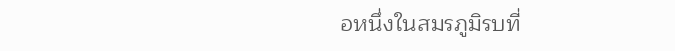อหนึ่งในสมรภูมิรบที่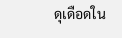ดุเดือดใน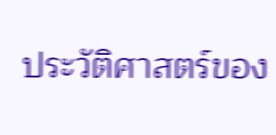ประวัติศาสตร์ของ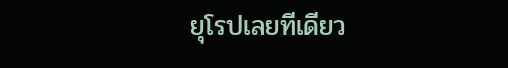ยุโรปเลยทีเดียว